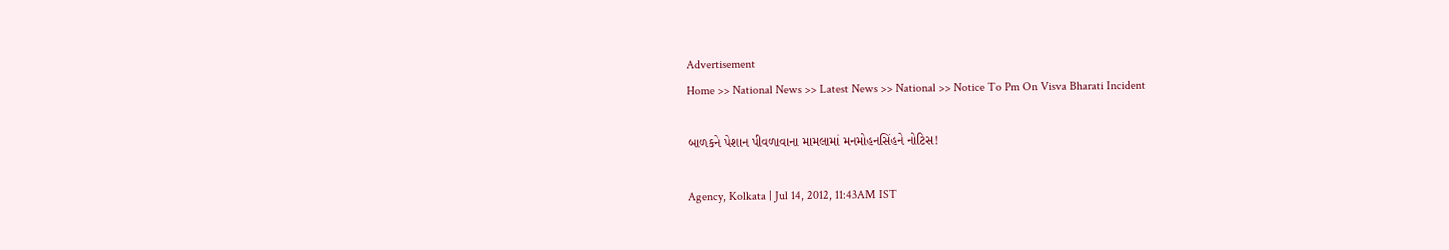Advertisement
Home >> National News >> Latest News >> National >> Notice To Pm On Visva Bharati Incident

બાળકને પેશાન પીવળાવાના મામલામાં મનમોહનસિંહને નોટિસ!

Agency, Kolkata | Jul 14, 2012, 11:43AM IST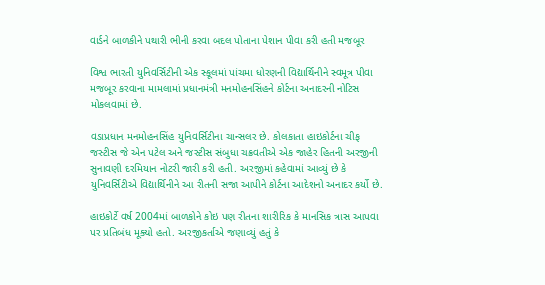વાર્ડને બાળકીને પથારી ભીની કરવા બદલ પોતાના પેશાન પીવા કરી હતી મજબૂર

વિશ્વ ભારતી યુનિવર્સિટીની એક સ્કૂલમાં પાંચમા ધોરણની વિદ્યાર્થિનીને સ્વમૂત્ર પીવા મજબૂર કરવાના મામલામાં પ્રધાનમંત્રી મનમોહનસિંહને કોર્ટના અનાદરની નોટિસ મોકલવામાં છે.

વડાપ્રધાન મનમોહનસિંહ યુનિવર્સિટીના ચાન્સલર છે. કોલકાતા હાઇકોર્ટના ચીફ જસ્ટીસ જે એન પટેલ અને જસ્ટીસ સંબુધા ચક્રવતીએ એક જાહેર હિતની અરજીની સુનાવણી દરમિયાન નોટરી જારી કરી હતી. અરજીમાં કહેવામાં આવ્યું છે કે યુનિવર્સિટીએ વિદ્યાર્થિનીને આ રીતની સજા આપીને કોર્ટના આદેશનો અનાદર કર્યો છે.

હાઇકોર્ટે વર્ષ 2004માં બાળકોને કોઇ પણ રીતના શારીરિક કે માનસિક ત્રાસ આપવા પર પ્રતિબંધ મૂક્યો હતો. અરજીકર્તાએ જણાવ્યું હતું કે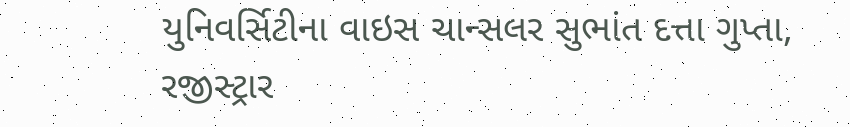યુનિવર્સિટીના વાઇસ ચાન્સલર સુભાંત દત્તા ગુપ્તા, રજીસ્ટ્રાર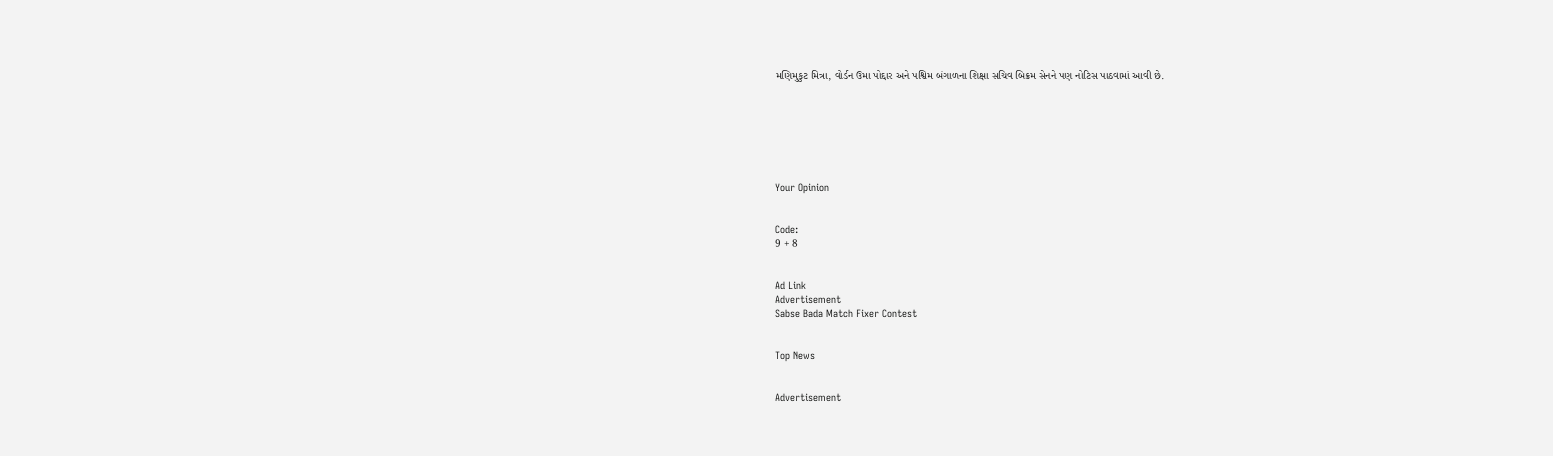મણિમુકુટ મિત્રા, વોર્ડન ઉમા પોદ્દાર અને પશ્વિમ બંગાળના શિક્ષા સચિવ બિક્રમ સેનને પણ નોટિસ પાઠવામાં આવી છે.







Your Opinion


Code:
9 + 8


Ad Link
Advertisement
Sabse Bada Match Fixer Contest


Top News


Advertisement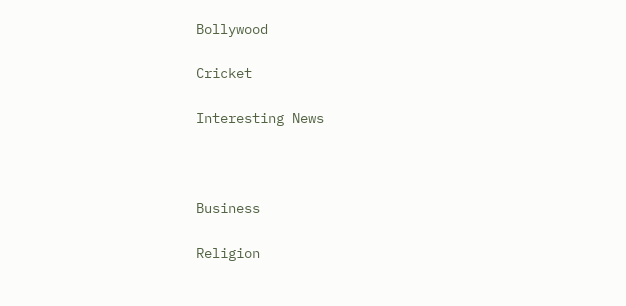Bollywood

Cricket

Interesting News



Business

Religion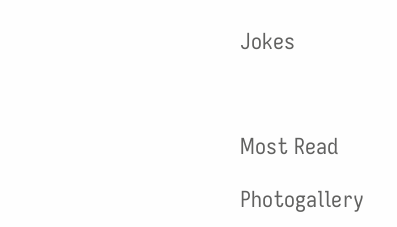Jokes



Most Read

Photogallery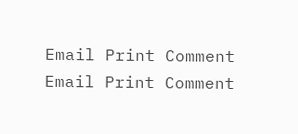Email Print Comment
Email Print Comment